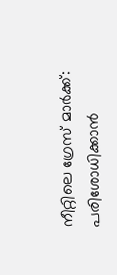നീറ്റിലെ ഗ്രേസ് മാര്‍ക്ക്: പരിശോധിക്കാന്‍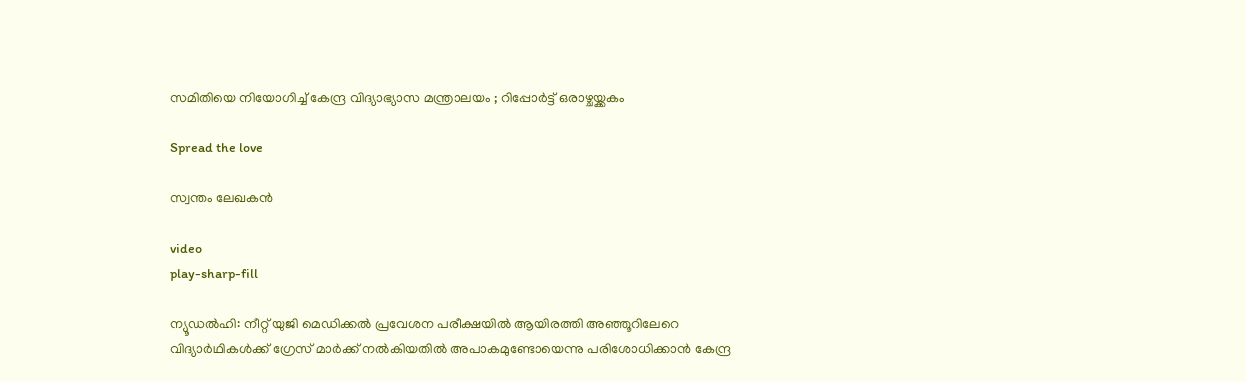സമിതിയെ നിയോഗിച്ച് കേന്ദ്ര വിദ്യാഭ്യാസ മന്ത്രാലയം ; റിപ്പോര്‍ട്ട് ഒരാഴ്ചയ്ക്കകം

Spread the love

സ്വന്തം ലേഖകൻ

video
play-sharp-fill

ന്യൂഡല്‍ഹി: നീറ്റ് യുജി മെഡിക്കല്‍ പ്രവേശന പരീക്ഷയില്‍ ആയിരത്തി അഞ്ഞൂറിലേറെ വിദ്യാര്‍ഥികള്‍ക്ക് ഗ്രേസ് മാര്‍ക്ക് നല്‍കിയതില്‍ അപാകമുണ്ടോയെന്നു പരിശോധിക്കാന്‍ കേന്ദ്ര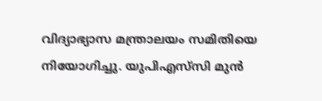വിദ്യാഭ്യാസ മന്ത്രാലയം സമിതിയെ നിയോഗിച്ചു. യുപിഎസ്‌സി മുന്‍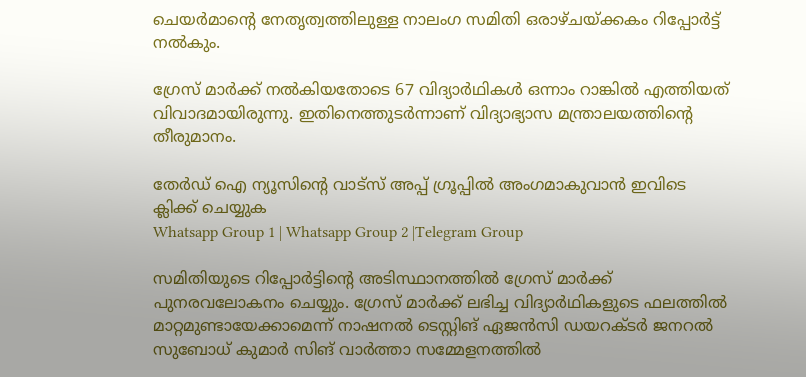ചെയര്‍മാന്റെ നേതൃത്വത്തിലുള്ള നാലംഗ സമിതി ഒരാഴ്ചയ്ക്കകം റിപ്പോര്‍ട്ട് നല്‍കും.

ഗ്രേസ് മാര്‍ക്ക് നല്‍കിയതോടെ 67 വിദ്യാര്‍ഥികള്‍ ഒന്നാം റാങ്കില്‍ എത്തിയത് വിവാദമായിരുന്നു. ഇതിനെത്തുടര്‍ന്നാണ് വിദ്യാഭ്യാസ മന്ത്രാലയത്തിന്റെ തീരുമാനം.

തേർഡ് ഐ ന്യൂസിന്റെ വാട്സ് അപ്പ് ഗ്രൂപ്പിൽ അംഗമാകുവാൻ ഇവിടെ ക്ലിക്ക് ചെയ്യുക
Whatsapp Group 1 | Whatsapp Group 2 |Telegram Group

സമിതിയുടെ റിപ്പോര്‍ട്ടിന്റെ അടിസ്ഥാനത്തില്‍ ഗ്രേസ് മാര്‍ക്ക് പുനരവലോകനം ചെയ്യും. ഗ്രേസ് മാര്‍ക്ക് ലഭിച്ച വിദ്യാര്‍ഥികളുടെ ഫലത്തില്‍ മാറ്റമുണ്ടായേക്കാമെന്ന് നാഷനല്‍ ടെസ്റ്റിങ് ഏജന്‍സി ഡയറക്ടര്‍ ജനറല്‍ സുബോധ് കുമാര്‍ സിങ് വാര്‍ത്താ സമ്മേളനത്തില്‍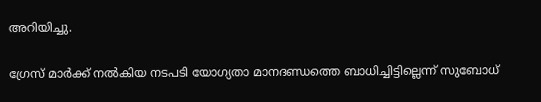അറിയിച്ചു.

ഗ്രേസ് മാര്‍ക്ക് നല്‍കിയ നടപടി യോഗ്യതാ മാനദണ്ഡത്തെ ബാധിച്ചിട്ടില്ലെന്ന് സുബോധ്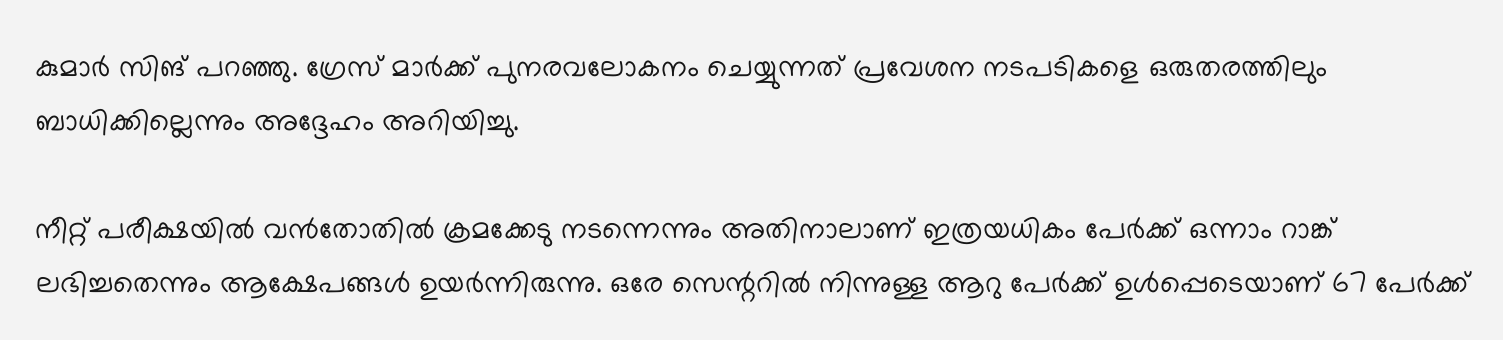കുമാര്‍ സിങ് പറഞ്ഞു. ഗ്രേസ് മാര്‍ക്ക് പുനരവലോകനം ചെയ്യുന്നത് പ്രവേശന നടപടികളെ ഒരുതരത്തിലും ബാധിക്കില്ലെന്നും അദ്ദേഹം അറിയിച്ചു.

നീറ്റ് പരീക്ഷയില്‍ വന്‍തോതില്‍ ക്രമക്കേടു നടന്നെന്നും അതിനാലാണ് ഇത്രയധികം പേര്‍ക്ക് ഒന്നാം റാങ്ക് ലഭിച്ചതെന്നും ആക്ഷേപങ്ങള്‍ ഉയര്‍ന്നിരുന്നു. ഒരേ സെന്ററില്‍ നിന്നുള്ള ആറു പേര്‍ക്ക് ഉള്‍പ്പെടെയാണ് 67 പേര്‍ക്ക്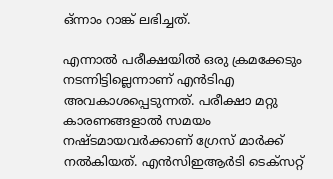ഒ്ന്നാം റാങ്ക് ലഭിച്ചത്.

എന്നാല്‍ പരീക്ഷയില്‍ ഒരു ക്രമക്കേടും നടന്നിട്ടില്ലെന്നാണ് എന്‍ടിഎ അവകാശപ്പെടുന്നത്. പരീക്ഷാ മറ്റു കാരണങ്ങളാല്‍ സമയം നഷ്ടമായവര്‍ക്കാണ് ഗ്രേസ് മാര്‍ക്ക് നല്‍കിയത്. എന്‍സിഇആര്‍ടി ടെക്‌സറ്റ്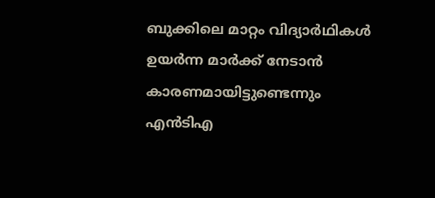ബുക്കിലെ മാറ്റം വിദ്യാര്‍ഥികള്‍ ഉയര്‍ന്ന മാര്‍ക്ക് നേടാന്‍ കാരണമായിട്ടുണ്ടെന്നും എന്‍ടിഎ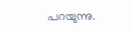പറയുന്നു.